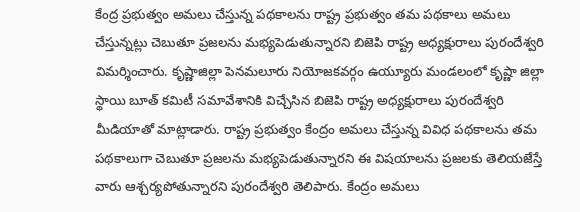కేంద్ర ప్రభుత్వం అమలు చేస్తున్న పథకాలను రాష్ట్ర ప్రభుత్వం తమ పథకాలు అమలు చేస్తున్నట్లు చెబుతూ ప్రజలను మభ్యపెడుతున్నారని బిజెపి రాష్ట్ర అధ్యక్షురాలు పురందేశ్వరి విమర్శించారు. కృష్ణాజిల్లా పెనమలూరు నియోజకవర్గం ఉయ్యూరు మండలంలో కృష్ణా జిల్లా స్థాయి బూత్ కమిటీ సమావేశానికి విచ్చేసిన బిజెపి రాష్ట్ర అధ్యక్షురాలు పురందేశ్వరి మీడియాతో మాట్లాడారు. రాష్ట్ర ప్రభుత్వం కేంద్రం అమలు చేస్తున్న వివిధ పథకాలను తమ పథకాలుగా చెబుతూ ప్రజలను మభ్యపెడుతున్నారని ఈ విషయాలను ప్రజలకు తెలియజేస్తే వారు ఆశ్చర్యపోతున్నారని పురందేశ్వరి తెలిపారు. కేంద్రం అమలు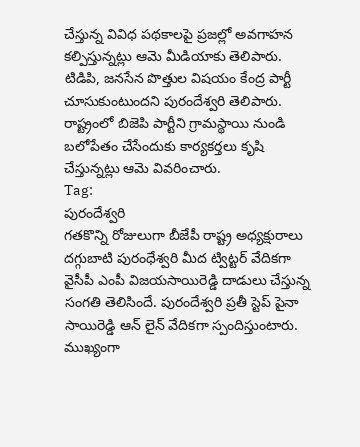చేస్తున్న వివిధ పథకాలపై ప్రజల్లో అవగాహన కల్పిస్తున్నట్లు ఆమె మీడియాకు తెలిపారు. టిడిపి, జనసేన పొత్తుల విషయం కేంద్ర పార్టీ చూసుకుంటుందని పురందేశ్వరి తెలిపారు. రాష్ట్రంలో బిజెపి పార్టీని గ్రామస్థాయి నుండి బలోపేతం చేసేందుకు కార్యకర్తలు కృషి చేస్తున్నట్లు ఆమె వివరించారు.
Tag:
పురందేశ్వరి
గతకొన్ని రోజులుగా బీజేపీ రాష్ట్ర అధ్యక్షురాలు దగ్గుబాటి పురంధేశ్వరి మీద ట్విట్టర్ వేదికగా వైసీపీ ఎంపీ విజయసాయిరెడ్డి దాడులు చేస్తున్న సంగతి తెలిసిందే. పురందేశ్వరి ప్రతీ స్టెప్ పైనా సాయిరెడ్డి ఆన్ లైన్ వేదికగా స్పందిస్తుంటారు. ముఖ్యంగా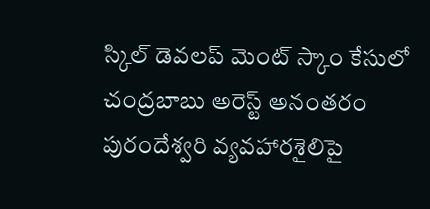స్కిల్ డెవలప్ మెంట్ స్కాం కేసులో చంద్రబాబు అరెస్ట్ అనంతరం పురందేశ్వరి వ్యవహారశైలిపై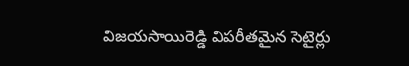విజయసాయిరెడ్డి విపరీతమైన సెటైర్లు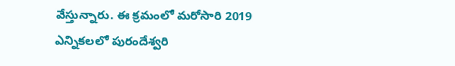వేస్తున్నారు. ఈ క్రమంలో మరోసారి 2019 ఎన్నికలలో పురందేశ్వరి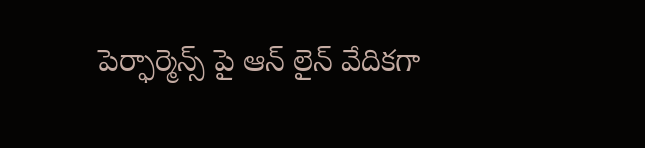పెర్ఫార్మెన్స్ పై ఆన్ లైన్ వేదికగా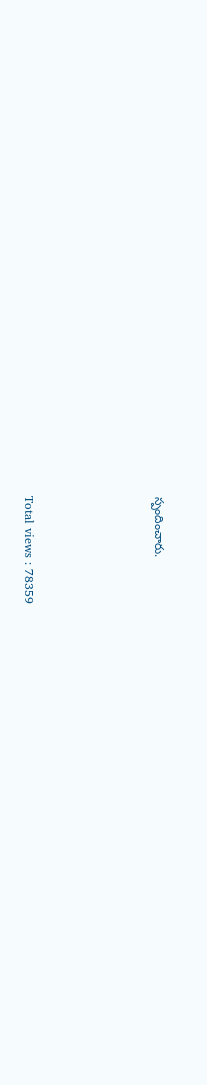స్పందించారు.






Total views : 78359